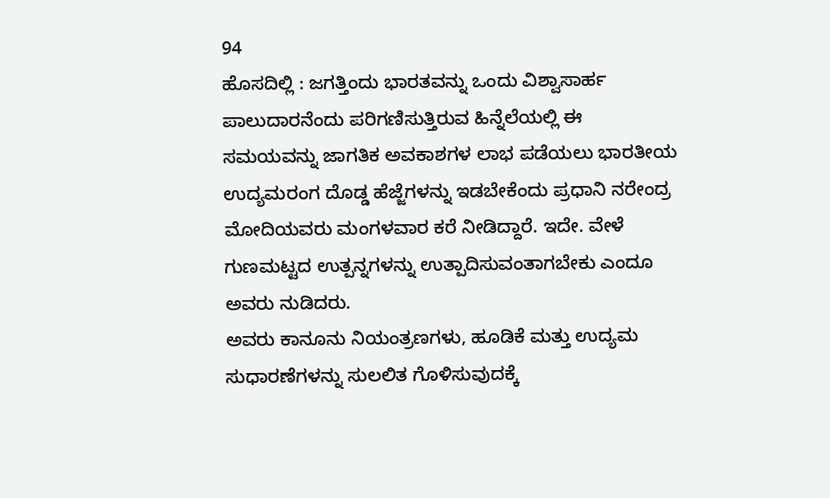94
ಹೊಸದಿಲ್ಲಿ : ಜಗತ್ತಿಂದು ಭಾರತವನ್ನು ಒಂದು ವಿಶ್ವಾಸಾರ್ಹ ಪಾಲುದಾರನೆಂದು ಪರಿಗಣಿಸುತ್ತಿರುವ ಹಿನ್ನೆಲೆಯಲ್ಲಿ ಈ ಸಮಯವನ್ನು ಜಾಗತಿಕ ಅವಕಾಶಗಳ ಲಾಭ ಪಡೆಯಲು ಭಾರತೀಯ ಉದ್ಯಮರಂಗ ದೊಡ್ಡ ಹೆಜ್ಜೆಗಳನ್ನು ಇಡಬೇಕೆಂದು ಪ್ರಧಾನಿ ನರೇಂದ್ರ ಮೋದಿಯವರು ಮಂಗಳವಾರ ಕರೆ ನೀಡಿದ್ದಾರೆ. ಇದೇ. ವೇಳೆ ಗುಣಮಟ್ಟದ ಉತ್ಪನ್ನಗಳನ್ನು ಉತ್ಪಾದಿಸುವಂತಾಗಬೇಕು ಎಂದೂ ಅವರು ನುಡಿದರು.
ಅವರು ಕಾನೂನು ನಿಯಂತ್ರಣಗಳು, ಹೂಡಿಕೆ ಮತ್ತು ಉದ್ಯಮ ಸುಧಾರಣೆಗಳನ್ನು ಸುಲಲಿತ ಗೊಳಿಸುವುದಕ್ಕೆ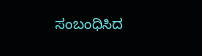ಸಂಬಂಧಿಸಿದ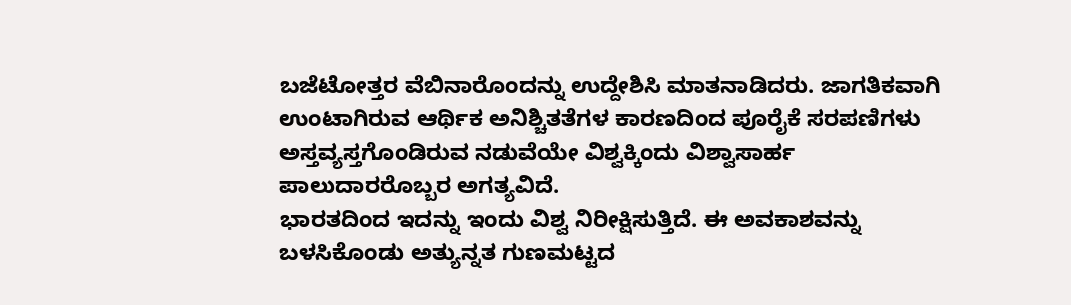ಬಜೆಟೋತ್ತರ ವೆಬಿನಾರೊಂದನ್ನು ಉದ್ದೇಶಿಸಿ ಮಾತನಾಡಿದರು. ಜಾಗತಿಕವಾಗಿ ಉಂಟಾಗಿರುವ ಆರ್ಥಿಕ ಅನಿಶ್ಚಿತತೆಗಳ ಕಾರಣದಿಂದ ಪೂರೈಕೆ ಸರಪಣಿಗಳು ಅಸ್ತವ್ಯಸ್ತಗೊಂಡಿರುವ ನಡುವೆಯೇ ವಿಶ್ವಕ್ಕಿಂದು ವಿಶ್ವಾಸಾರ್ಹ ಪಾಲುದಾರರೊಬ್ಬರ ಅಗತ್ಯವಿದೆ.
ಭಾರತದಿಂದ ಇದನ್ನು ಇಂದು ವಿಶ್ವ ನಿರೀಕ್ಷಿಸುತ್ತಿದೆ. ಈ ಅವಕಾಶವನ್ನು ಬಳಸಿಕೊಂಡು ಅತ್ಯುನ್ನತ ಗುಣಮಟ್ಟದ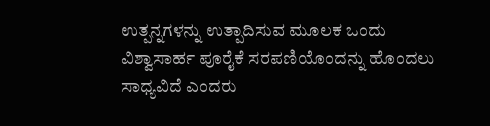ಉತ್ಪನ್ನಗಳನ್ನು ಉತ್ಪಾದಿಸುವ ಮೂಲಕ ಒಂದು ವಿಶ್ವಾಸಾರ್ಹ ಪೂರೈಕೆ ಸರಪಣಿಯೊಂದನ್ನು ಹೊಂದಲು ಸಾಧ್ಯವಿದೆ ಎಂದರು